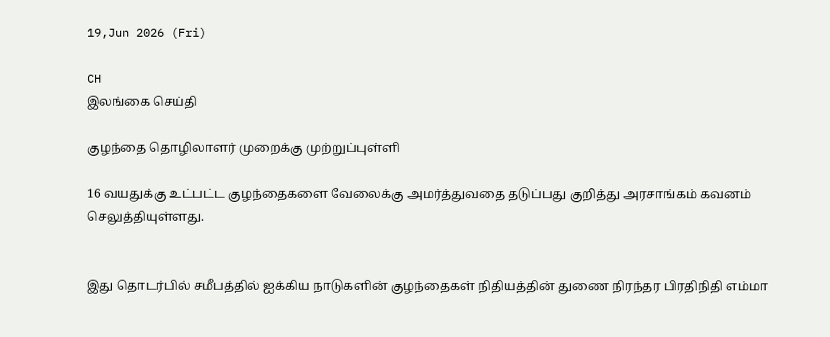19,Jun 2026 (Fri)

CH
இலங்கை செய்தி

குழந்தை தொழிலாளர் முறைக்கு முற்றுப்புள்ளி

16 வயதுக்கு உட்பட்ட குழந்தைகளை வேலைக்கு அமர்த்துவதை தடுப்பது குறித்து அரசாங்கம் கவனம் செலுத்தியுள்ளது.


இது தொடர்பில் சமீபத்தில் ஐக்கிய நாடுகளின் குழந்தைகள் நிதியத்தின் துணை நிரந்தர பிரதிநிதி எம்மா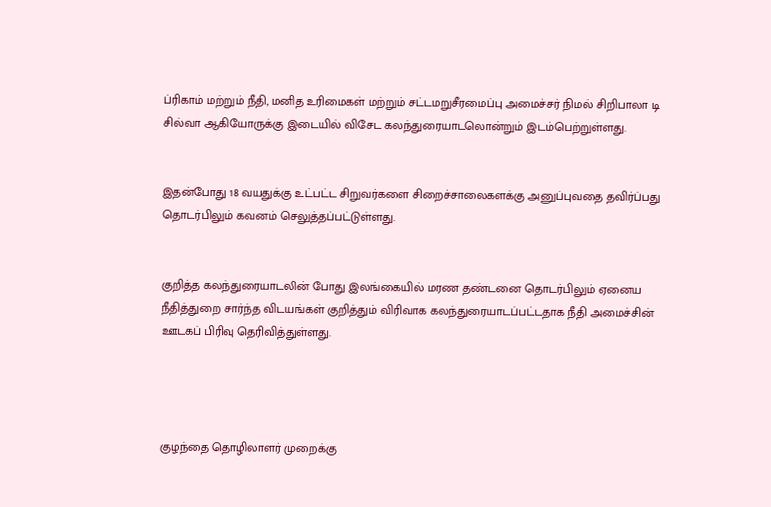ப்ரிகாம் மற்றும் நீதி, மனித உரிமைகள் மற்றும் சட்டமறுசீரமைப்பு அமைச்சர் நிமல் சிறிபாலா டி சில்வா ஆகியோருக்கு இடையில் விசேட கலந்துரையாடலொன்றும் இடம்பெற்றுள்ளது.


இதன்போது 18 வயதுக்கு உட்பட்ட சிறுவர்களை சிறைச்சாலைகளக்கு அனுப்புவதை தவிர்ப்பது தொடர்பிலும் கவனம் செலுத்தப்பட்டுள்ளது.


குறித்த கலந்துரையாடலின் போது இலங்கையில் மரண தண்டனை தொடர்பிலும் ஏனைய நீதித்துறை சார்ந்த விடயங்கள் குறித்தும் விரிவாக கலந்துரையாடப்பட்டதாக நீதி அமைச்சின் ஊடகப் பிரிவு தெரிவித்துள்ளது.




குழந்தை தொழிலாளர் முறைக்கு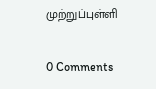முற்றுப்புள்ளி

0 Comments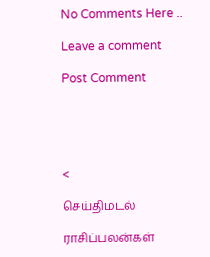No Comments Here ..

Leave a comment

Post Comment





<

செய்திமடல்

ராசிப்பலன்கள்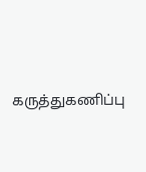கருத்துகணிப்பு